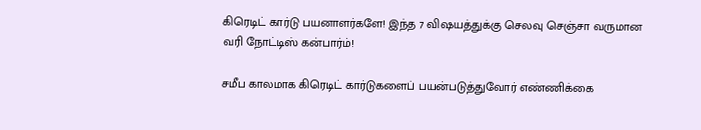கிரெடிட் கார்டு பயனாளர்களே! இந்த 7 விஷயத்துக்கு செலவு செஞ்சா வருமான வரி நோட்டிஸ் கன்பார்ம்!

சமீப காலமாக கிரெடிட் கார்டுகளைப் பயன்படுத்துவோர் எண்ணிக்கை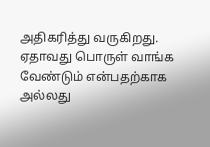அதிகரித்து வருகிறது. ஏதாவது பொருள் வாங்க வேண்டும் என்பதற்காக அல்லது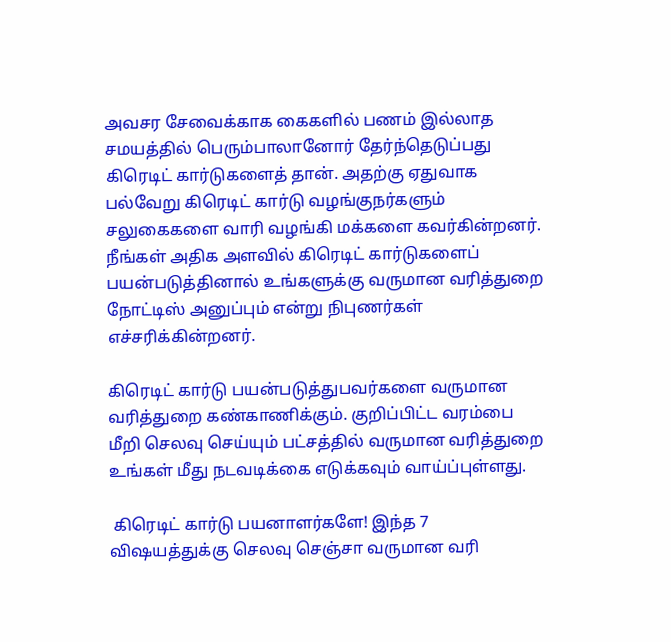அவசர சேவைக்காக கைகளில் பணம் இல்லாத சமயத்தில் பெரும்பாலானோர் தேர்ந்தெடுப்பது கிரெடிட் கார்டுகளைத் தான். அதற்கு ஏதுவாக பல்வேறு கிரெடிட் கார்டு வழங்குநர்களும் சலுகைகளை வாரி வழங்கி மக்களை கவர்கின்றனர். நீங்கள் அதிக அளவில் கிரெடிட் கார்டுகளைப் பயன்படுத்தினால் உங்களுக்கு வருமான வரித்துறை நோட்டிஸ் அனுப்பும் என்று நிபுணர்கள் எச்சரிக்கின்றனர்.

கிரெடிட் கார்டு பயன்படுத்துபவர்களை வருமான வரித்துறை கண்காணிக்கும். குறிப்பிட்ட வரம்பை மீறி செலவு செய்யும் பட்சத்தில் வருமான வரித்துறை உங்கள் மீது நடவடிக்கை எடுக்கவும் வாய்ப்புள்ளது.

 கிரெடிட் கார்டு பயனாளர்களே! இந்த 7 விஷயத்துக்கு செலவு செஞ்சா வருமான வரி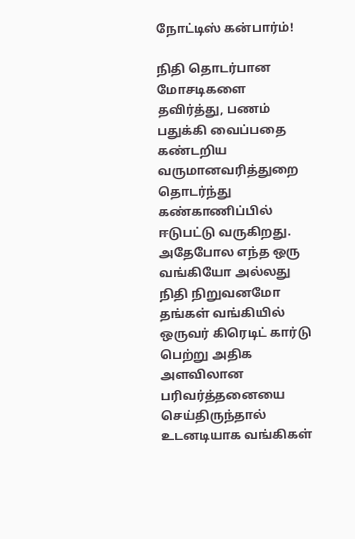நோட்டிஸ் கன்பார்ம்!

நிதி தொடர்பான மோசடிகளை தவிர்த்து, பணம் பதுக்கி வைப்பதை கண்டறிய வருமானவரித்துறை தொடர்ந்து கண்காணிப்பில் ஈடுபட்டு வருகிறது. அதேபோல எந்த ஒரு வங்கியோ அல்லது நிதி நிறுவனமோ தங்கள் வங்கியில் ஒருவர் கிரெடிட் கார்டு பெற்று அதிக அளவிலான பரிவர்த்தனையை செய்திருந்தால் உடனடியாக வங்கிகள்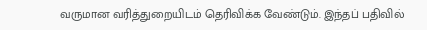வருமான வரித்துறையிடம் தெரிவிக்க வேண்டும். இந்தப் பதிவில்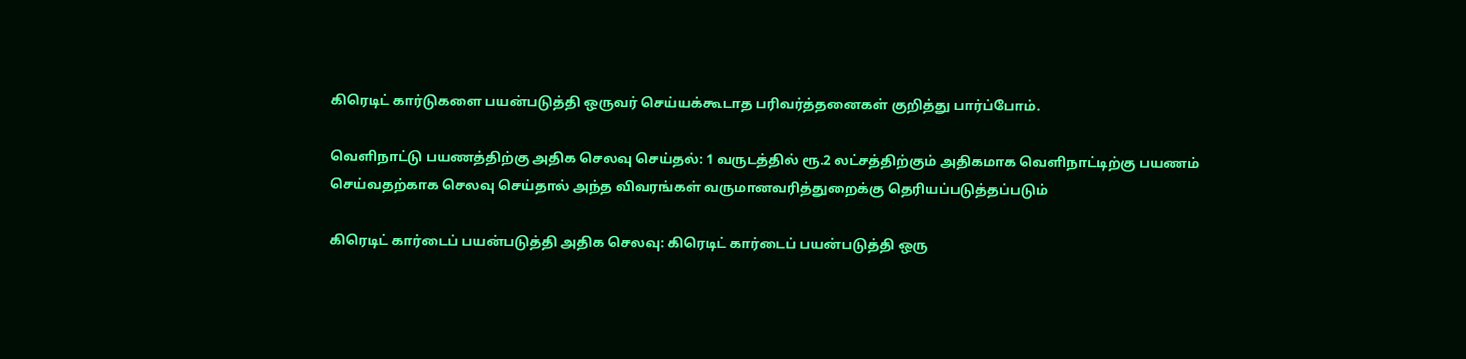கிரெடிட் கார்டுகளை பயன்படுத்தி ஒருவர் செய்யக்கூடாத பரிவர்த்தனைகள் குறித்து பார்ப்போம்.

வெளிநாட்டு பயணத்திற்கு அதிக செலவு செய்தல்: 1 வருடத்தில் ரூ.2 லட்சத்திற்கும் அதிகமாக வெளிநாட்டிற்கு பயணம் செய்வதற்காக செலவு செய்தால் அந்த விவரங்கள் வருமானவரித்துறைக்கு தெரியப்படுத்தப்படும்

கிரெடிட் கார்டைப் பயன்படுத்தி அதிக செலவு: கிரெடிட் கார்டைப் பயன்படுத்தி ஒரு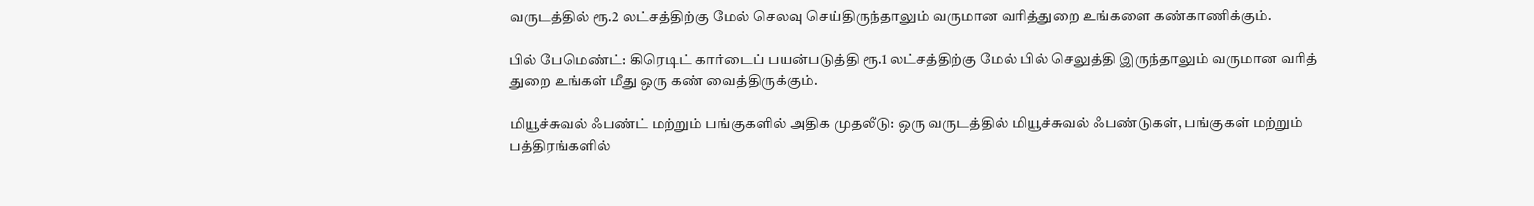வருடத்தில் ரூ.2 லட்சத்திற்கு மேல் செலவு செய்திருந்தாலும் வருமான வரித்துறை உங்களை கண்காணிக்கும்.

பில் பேமெண்ட்: கிரெடிட் கார்டைப் பயன்படுத்தி ரூ.1 லட்சத்திற்கு மேல் பில் செலுத்தி இருந்தாலும் வருமான வரித் துறை உங்கள் மீது ஒரு கண் வைத்திருக்கும்.

மியூச்சுவல் ஃபண்ட் மற்றும் பங்குகளில் அதிக முதலீடு: ஒரு வருடத்தில் மியூச்சுவல் ஃபண்டுகள், பங்குகள் மற்றும் பத்திரங்களில்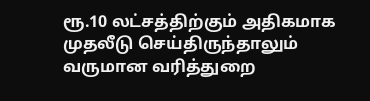ரூ.10 லட்சத்திற்கும் அதிகமாக முதலீடு செய்திருந்தாலும் வருமான வரித்துறை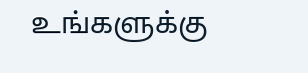உங்களுக்கு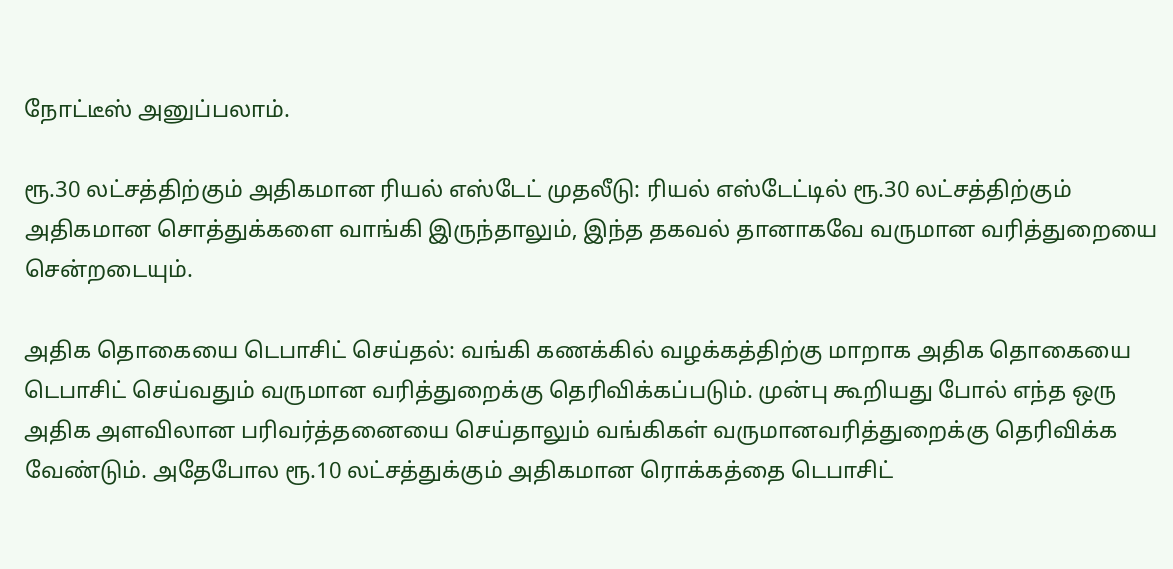நோட்டீஸ் அனுப்பலாம்.

ரூ.30 லட்சத்திற்கும் அதிகமான ரியல் எஸ்டேட் முதலீடு: ரியல் எஸ்டேட்டில் ரூ.30 லட்சத்திற்கும் அதிகமான சொத்துக்களை வாங்கி இருந்தாலும், இந்த தகவல் தானாகவே வருமான வரித்துறையை சென்றடையும்.

அதிக தொகையை டெபாசிட் செய்தல்: வங்கி கணக்கில் வழக்கத்திற்கு மாறாக அதிக தொகையை டெபாசிட் செய்வதும் வருமான வரித்துறைக்கு தெரிவிக்கப்படும். முன்பு கூறியது போல் எந்த ஒரு அதிக அளவிலான பரிவர்த்தனையை செய்தாலும் வங்கிகள் வருமானவரித்துறைக்கு தெரிவிக்க வேண்டும். அதேபோல ரூ.10 லட்சத்துக்கும் அதிகமான ரொக்கத்தை டெபாசிட்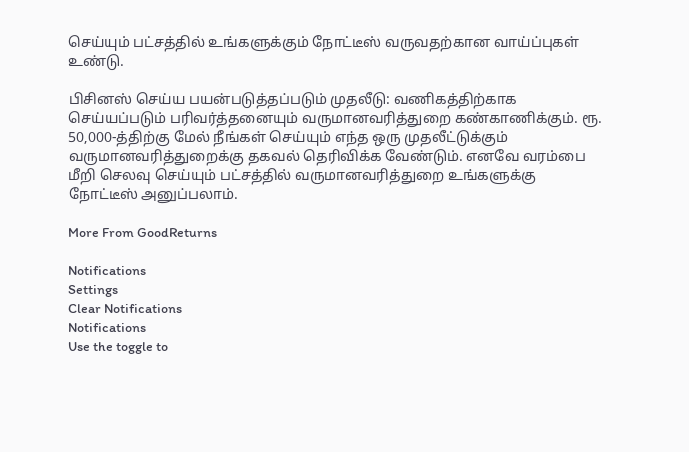செய்யும் பட்சத்தில் உங்களுக்கும் நோட்டீஸ் வருவதற்கான வாய்ப்புகள் உண்டு.

பிசினஸ் செய்ய பயன்படுத்தப்படும் முதலீடு: வணிகத்திற்காக செய்யப்படும் பரிவர்த்தனையும் வருமானவரித்துறை கண்காணிக்கும். ரூ. 50,000-த்திற்கு மேல் நீங்கள் செய்யும் எந்த ஒரு முதலீட்டுக்கும் வருமானவரித்துறைக்கு தகவல் தெரிவிக்க வேண்டும். எனவே வரம்பை மீறி செலவு செய்யும் பட்சத்தில் வருமானவரித்துறை உங்களுக்கு நோட்டீஸ் அனுப்பலாம்.

More From GoodReturns

Notifications
Settings
Clear Notifications
Notifications
Use the toggle to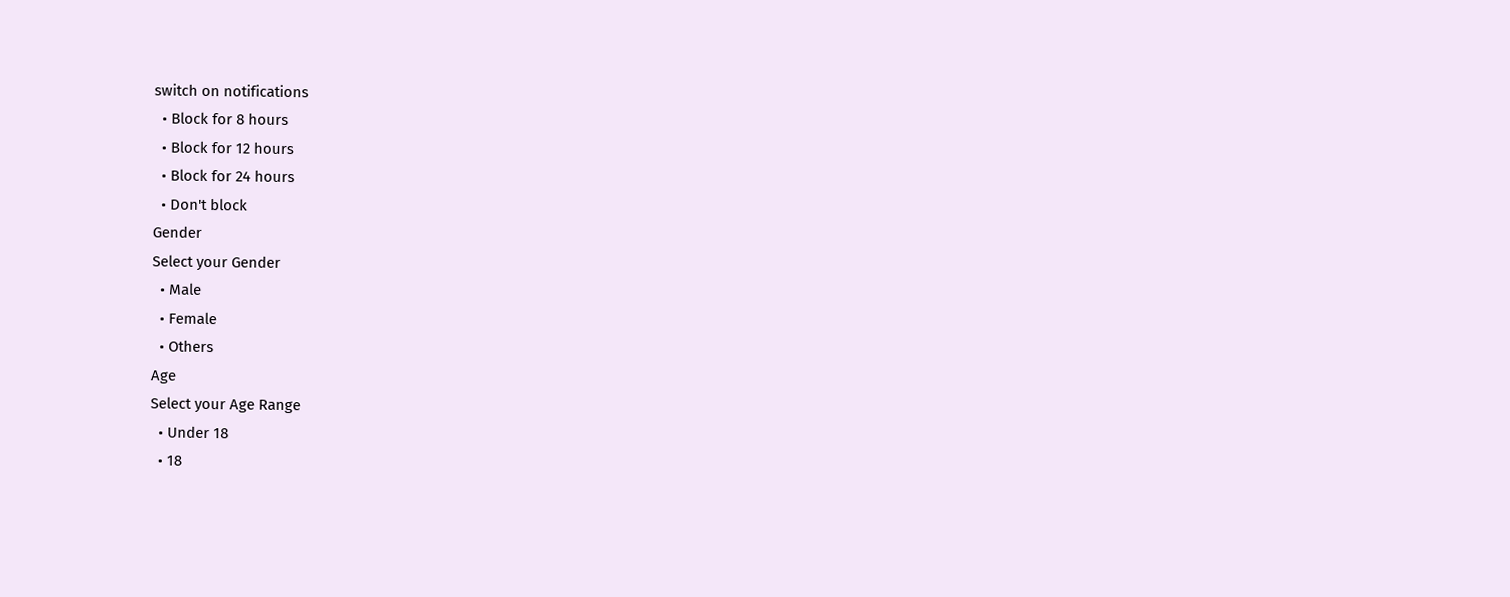switch on notifications
  • Block for 8 hours
  • Block for 12 hours
  • Block for 24 hours
  • Don't block
Gender
Select your Gender
  • Male
  • Female
  • Others
Age
Select your Age Range
  • Under 18
  • 18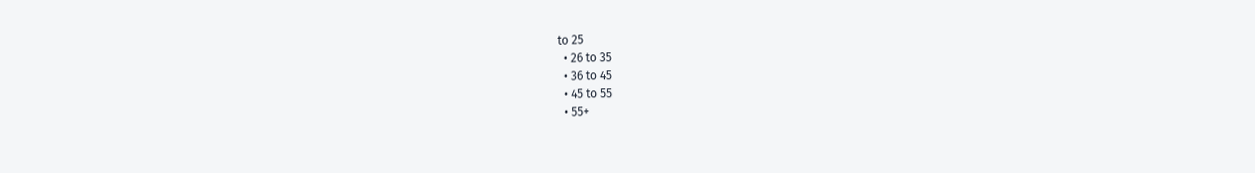to 25
  • 26 to 35
  • 36 to 45
  • 45 to 55
  • 55+